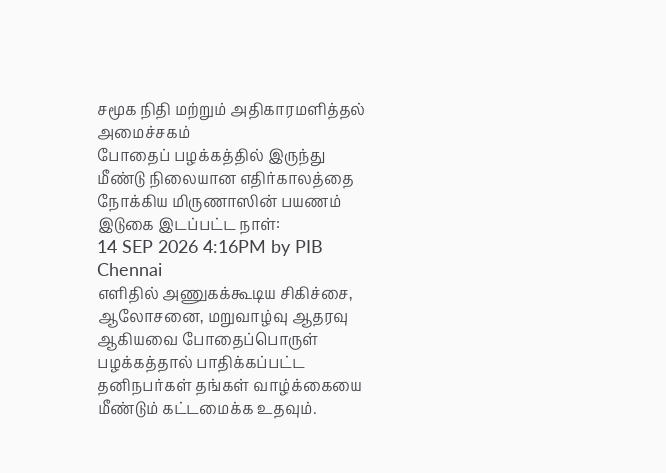சமூக நிதி மற்றும் அதிகாரமளித்தல் அமைச்சகம்
போதைப் பழக்கத்தில் இருந்து மீண்டு நிலையான எதிர்காலத்தை நோக்கிய மிருணாஸின் பயணம்
இடுகை இடப்பட்ட நாள்:
14 SEP 2026 4:16PM by PIB Chennai
எளிதில் அணுகக்கூடிய சிகிச்சை, ஆலோசனை, மறுவாழ்வு ஆதரவு ஆகியவை போதைப்பொருள் பழக்கத்தால் பாதிக்கப்பட்ட தனிநபர்கள் தங்கள் வாழ்க்கையை மீண்டும் கட்டமைக்க உதவும்.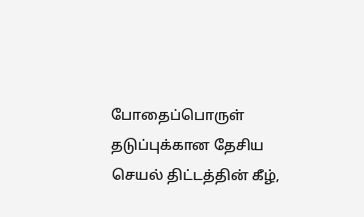போதைப்பொருள் தடுப்புக்கான தேசிய செயல் திட்டத்தின் கீழ்,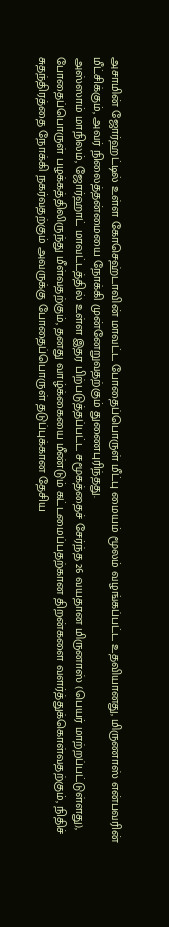அசாமின் ஜோர்ஹட்டில் உள்ள கோசெஹ்டாவின் மாவட்ட போதைப்பொருள் மீட்பு மையம் மூலம் வழங்கப்பட்ட உதவியானது, மிருணாஸ் என்பவரின் மீட்சிக்கும், அவர் நிலைத்தன்மையை நோக்கி முன்னேறுவதற்கும் துணைபுரிந்தது.
அஸ்ஸாம் மாநிலம், ஜோர்ஹாட் மாவட்டத்தில் உள்ள இதர பிற்படுத்தப்பட்ட சமூகத்தைச் சேர்ந்த 26 வயதான மிருனாஸ் (பெயர் மாற்றப்பட்டுள்ளது), போதைப்பொருள் பழக்கத்திலிருந்து மீள்வதற்கும், தனது வாழ்க்கையை மீண்டும் கட்டமைப்பதற்கான திறன்களை வளர்த்துக்கொள்வதற்கும், நிதிச் சுதந்திரத்தை நோக்கி நகர்வதற்கும் அவருக்கு போதைப்பொருள் தடுப்புக்கான தேசிய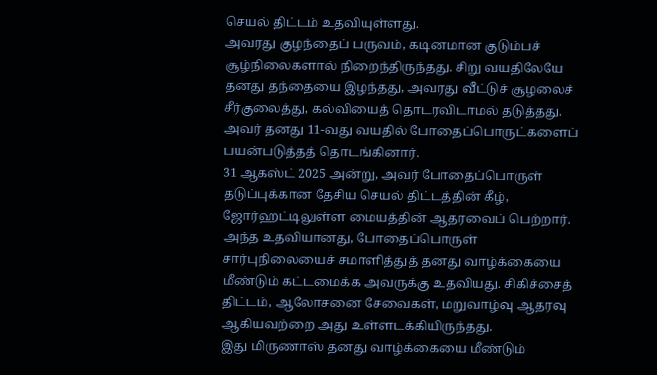செயல் திட்டம் உதவியுள்ளது.
அவரது குழந்தைப் பருவம், கடினமான குடும்பச் சூழ்நிலைகளால் நிறைந்திருந்தது. சிறு வயதிலேயே தனது தந்தையை இழந்தது, அவரது வீட்டுச் சூழலைச் சீர்குலைத்து, கல்வியைத் தொடரவிடாமல் தடுத்தது. அவர் தனது 11-வது வயதில் போதைப்பொருட்களைப் பயன்படுத்தத் தொடங்கினார்.
31 ஆகஸ்ட் 2025 அன்று, அவர் போதைப்பொருள் தடுப்புக்கான தேசிய செயல் திட்டத்தின் கீழ், ஜோர்ஹட்டிலுள்ள மையத்தின் ஆதரவைப் பெற்றார். அந்த உதவியானது, போதைப்பொருள் சார்புநிலையைச் சமாளித்துத் தனது வாழ்க்கையை மீண்டும் கட்டமைக்க அவருக்கு உதவியது. சிகிச்சைத் திட்டம், ஆலோசனை சேவைகள், மறுவாழ்வு ஆதரவு ஆகியவற்றை அது உள்ளடக்கியிருந்தது.
இது மிருணாஸ் தனது வாழ்க்கையை மீண்டும்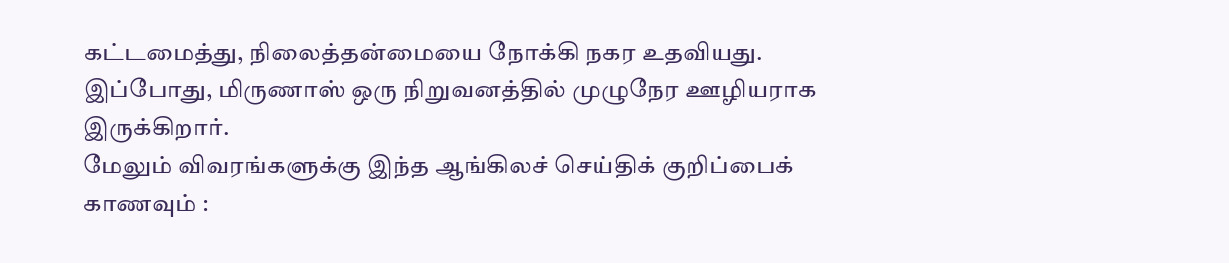கட்டமைத்து, நிலைத்தன்மையை நோக்கி நகர உதவியது. இப்போது, மிருணாஸ் ஒரு நிறுவனத்தில் முழுநேர ஊழியராக இருக்கிறார்.
மேலும் விவரங்களுக்கு இந்த ஆங்கிலச் செய்திக் குறிப்பைக் காணவும் :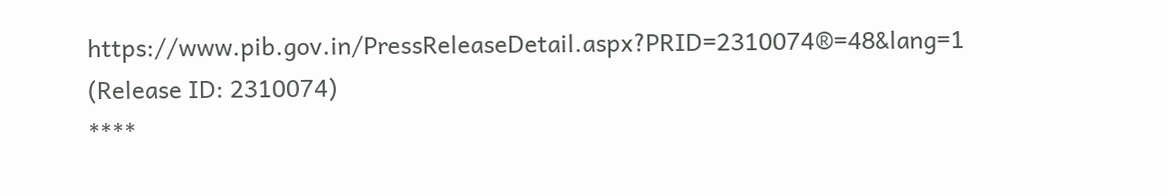https://www.pib.gov.in/PressReleaseDetail.aspx?PRID=2310074®=48&lang=1
(Release ID: 2310074)
****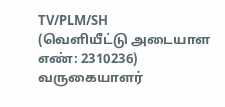TV/PLM/SH
(வெளியீட்டு அடையாள எண்: 2310236)
வருகையாளர்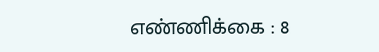எண்ணிக்கை : 8